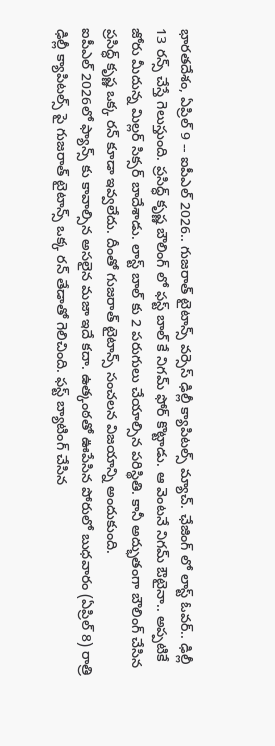భారతదేశం, ఏప్రిల్ 9 -- ఐపీఎల్ 2026.. గుజరాత్ టైటాన్స్ వర్సెస్ ఢిల్లీ క్యాపిటల్స్ మ్యాచ్. ఛేజింగ్ లో లాస్ట్ ఓవర్.. ఢిల్లీ 13 రన్స్ చేస్తే గెలుస్తుంది. ప్రసిద్ధ్ కృష్ణ బౌలింగ్ లో ఫస్ట్ బాల్ కే నిగమ్ ఫోర్ కొట్టాడు. ఆ వెంటనే నిగమ్ ఔటైనా.. అప్పటికే జోరు మీదున్న మిల్లర్ సిక్సర్ బాదేశాడు. లాస్ట్ బాల్ కు 2 పరుగులు చేయాల్సిన పరిస్థితి. కానీ అద్భుతంగా బౌలింగ్ చేసిన ప్రసిద్ధ్ కృష్ణ ఒక్క రన్ కూడా ఇవ్వలేదు. దీంతో గుజరాత్ టైటాన్స్ సంచలన విజయాన్ని అందుకుంది.
ఐపీఎల్ 2026లో ఫ్యాన్స్ కు కావాల్సిన అసలైన మజా ఇదే కదా. ఉత్కంఠతో ఊపేసిన పోరులో బుధవారం (ఏప్రిల్ 8) రాత్రి ఢిల్లీ క్యాపిటల్స్ పై గుజరాత్ టైటాన్స్ ఒక్క రన్ తేడాతో గెలిచింది. ఫస్ట్ బ్యాటింగ్ చేసిన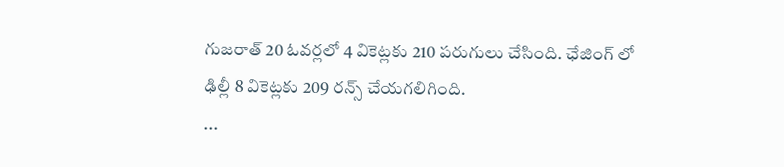గుజరాత్ 20 ఓవర్లలో 4 వికెట్లకు 210 పరుగులు చేసింది. ఛేజింగ్ లో ఢిల్లీ 8 వికెట్లకు 209 రన్స్ చేయగలిగింది.
...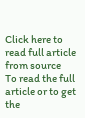Click here to read full article from source
To read the full article or to get the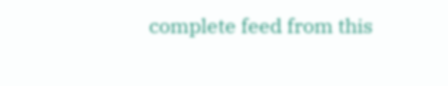complete feed from this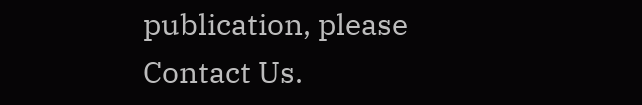publication, please
Contact Us.